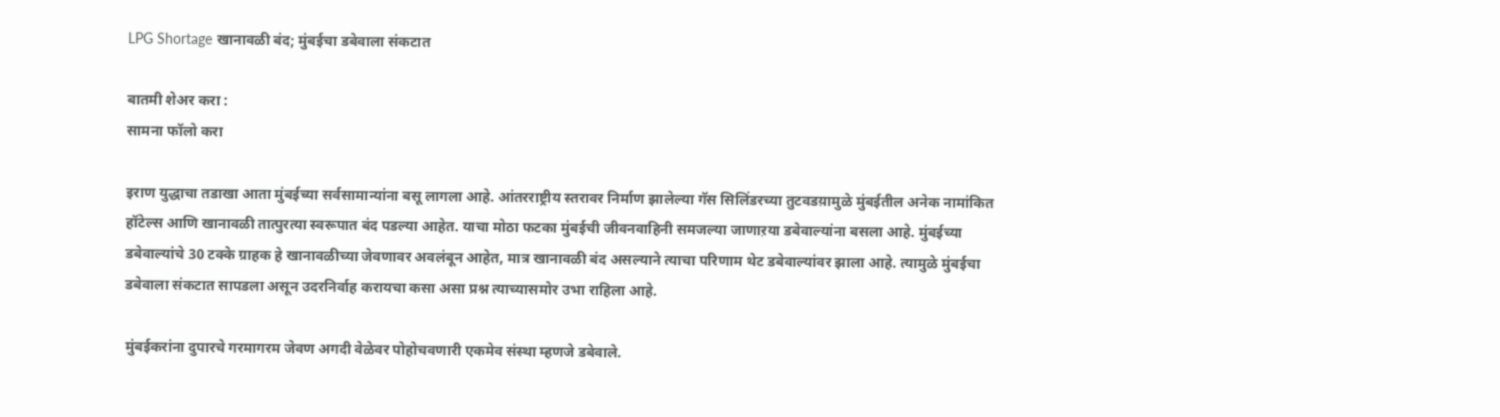LPG Shortage खानावळी बंद; मुंबईचा डबेवाला संकटात

बातमी शेअर करा :
सामना फॉलो करा

इराण युद्धाचा तडाखा आता मुंबईच्या सर्वसामान्यांना बसू लागला आहे. आंतरराष्ट्रीय स्तरावर निर्माण झालेल्या गॅस सिलिंडरच्या तुटवडय़ामुळे मुंबईतील अनेक नामांकित हॉटेल्स आणि खानावळी तात्पुरत्या स्वरूपात बंद पडल्या आहेत. याचा मोठा फटका मुंबईची जीवनवाहिनी समजल्या जाणाऱया डबेवाल्यांना बसला आहे. मुंबईच्या डबेवाल्यांचे 30 टक्के ग्राहक हे खानावळीच्या जेवणावर अवलंबून आहेत, मात्र खानावळी बंद असल्याने त्याचा परिणाम थेट डबेवाल्यांवर झाला आहे. त्यामुळे मुंबईचा डबेवाला संकटात सापडला असून उदरनिर्वाह करायचा कसा असा प्रश्न त्याच्यासमोर उभा राहिला आहे.

मुंबईकरांना दुपारचे गरमागरम जेवण अगदी वेळेवर पोहोचवणारी एकमेव संस्था म्हणजे डबेवाले.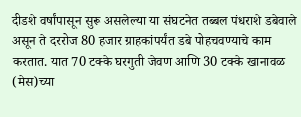दीडशे वर्षांपासून सुरू असलेल्या या संघटनेत तब्बल पंधराशे डबेवाले असून ते दररोज 80 हजार ग्राहकांपर्यंत डबे पोहचवण्याचे काम करतात. यात 70 टक्के घरगुती जेवण आणि 30 टक्के खानावळ (मेस)च्या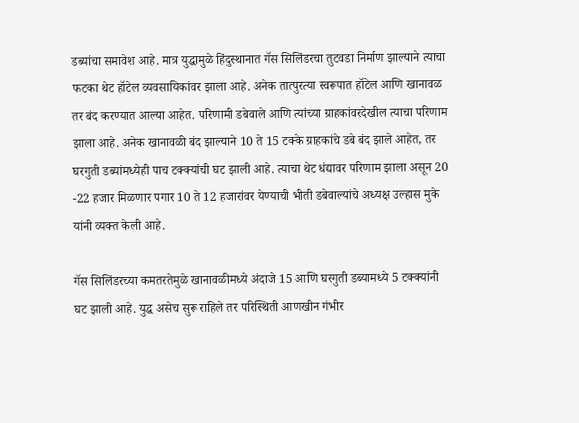डब्यांचा समावेश आहे. मात्र युद्धामुळे हिंदुस्थानात गॅस सिलिंडरचा तुटवडा निर्माण झाल्याने त्याचा फटका थेट हॉटेल व्यवसायिकांवर झाला आहे. अनेक तात्पुरत्या स्वरूपात हॉटेल आणि खानावळ तर बंद करण्यात आल्या आहेत. परिणामी डबेवाले आणि त्यांच्या ग्राहकांवरदेखील त्याचा परिणाम झाला आहे. अनेक खानावळी बंद झाल्याने 10 ते 15 टक्के ग्राहकांचे डबे बंद झाले आहेत, तर घरगुती डब्यांमध्येही पाच टक्क्यांची घट झाली आहे. त्याचा थेट धंद्यावर परिणाम झाला असून 20 -22 हजार मिळणार पगार 10 ते 12 हजारांवर येण्याची भीती डबेवाल्यांचे अध्यक्ष उल्हास मुके यांनी व्यक्त केली आहे.

गॅस सिलिंडरच्या कमतरतेमुळे खानावळीमध्ये अंदाजे 15 आणि घरगुती डब्यामध्ये 5 टक्क्यांनी घट झाली आहे. युद्ध असेच सुरू राहिले तर परिस्थिती आणखीन गंभीर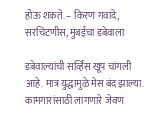होऊ शकते. – किरण गवांदे, सरचिटणीस, मुंबईचा डबेवाला

डबेवाल्यांची सर्व्हिस खूप चांगली आहे. मात्र युद्धामुळे मेस बंद झाल्या. कामगारांसाठी लागणारे जेवण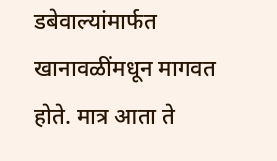डबेवाल्यांमार्फत खानावळींमधून मागवत होते. मात्र आता ते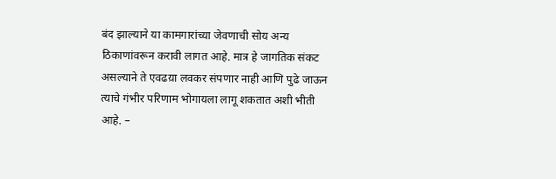बंद झाल्याने या कामगारांच्या जेवणाची सोय अन्य ठिकाणांवरून करावी लागत आहे. मात्र हे जागतिक संकट असल्याने ते एवढय़ा लवकर संपणार नाही आणि पुढे जाऊन त्याचे गंभीर परिणाम भोगायला लागू शकतात अशी भीती आहे. –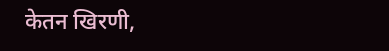केतन खिरणी,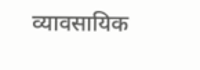व्यावसायिक